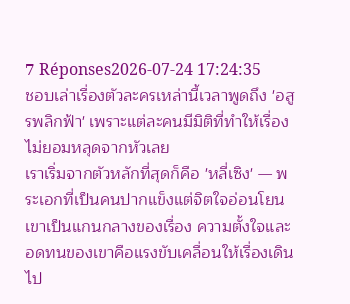7 Réponses2026-07-24 17:24:35
ชอบเล่าเรื่องตัวละครเหล่านี้เวลาพูดถึง 'อสูรพลิกฟ้า' เพราะแต่ละคนมีมิติที่ทำให้เรื่องไม่ยอมหลุดจากหัวเลย
เราเริ่มจากตัวหลักที่สุดก็คือ 'หลี่เซิง' — พระเอกที่เป็นคนปากแข็งแต่จิตใจอ่อนโยน เขาเป็นแกนกลางของเรื่อง ความตั้งใจและอดทนของเขาคือแรงขับเคลื่อนให้เรื่องเดินไป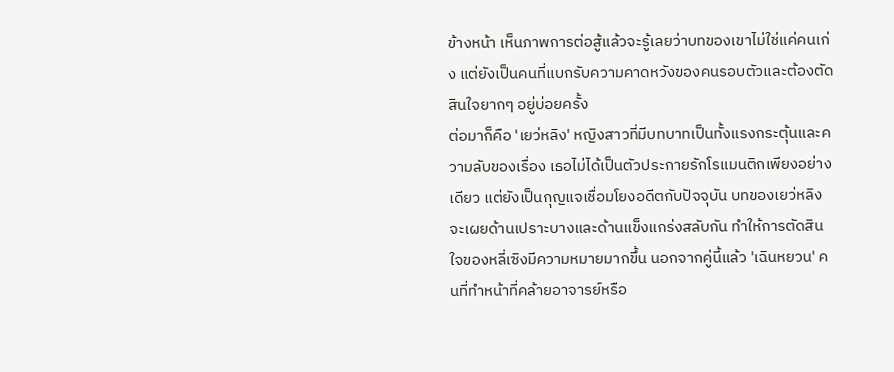ข้างหน้า เห็นภาพการต่อสู้แล้วจะรู้เลยว่าบทของเขาไม่ใช่แค่คนเก่ง แต่ยังเป็นคนที่แบกรับความคาดหวังของคนรอบตัวและต้องตัดสินใจยากๆ อยู่บ่อยครั้ง
ต่อมาก็คือ 'เยว่หลิง' หญิงสาวที่มีบทบาทเป็นทั้งแรงกระตุ้นและความลับของเรื่อง เธอไม่ได้เป็นตัวประกายรักโรแมนติกเพียงอย่างเดียว แต่ยังเป็นกุญแจเชื่อมโยงอดีตกับปัจจุบัน บทของเยว่หลิงจะเผยด้านเปราะบางและด้านแข็งแกร่งสลับกัน ทำให้การตัดสินใจของหลี่เซิงมีความหมายมากขึ้น นอกจากคู่นี้แล้ว 'เฉินหยวน' คนที่ทำหน้าที่คล้ายอาจารย์หรือ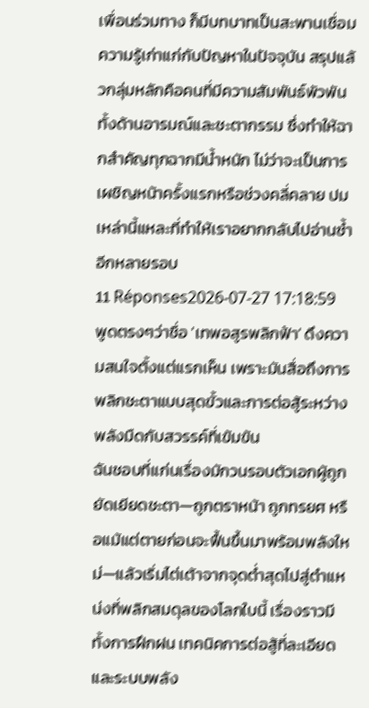เพื่อนร่วมทาง ก็มีบทบาทเป็นสะพานเชื่อมความรู้เก่าแก่กับปัญหาในปัจจุบัน สรุปแล้วกลุ่มหลักคือคนที่มีความสัมพันธ์พัวพันทั้งด้านอารมณ์และชะตากรรม ซึ่งทำให้ฉากสำคัญทุกฉากมีน้ำหนัก ไม่ว่าจะเป็นการเผชิญหน้าครั้งแรกหรือช่วงคลี่คลาย ปมเหล่านี้แหละที่ทำให้เราอยากกลับไปอ่านซ้ำอีกหลายรอบ
11 Réponses2026-07-27 17:18:59
พูดตรงๆว่าชื่อ 'เทพอสูรพลิกฟ้า' ดึงความสนใจตั้งแต่แรกเห็น เพราะมันสื่อถึงการพลิกชะตาแบบสุดขั้วและการต่อสู้ระหว่างพลังมืดกับสวรรค์ที่เข้มข้น
ฉันชอบที่แก่นเรื่องมักวนรอบตัวเอกผู้ถูกยัดเยียดชะตา—ถูกตราหน้า ถูกทรยศ หรือแม้แต่ตายก่อนจะฟื้นขึ้นมาพร้อมพลังใหม่—แล้วเริ่มไต่เต้าจากจุดต่ำสุดไปสู่ตำแหน่งที่พลิกสมดุลของโลกใบนี้ เรื่องราวมีทั้งการฝึกฝน เทคนิคการต่อสู้ที่ละเอียด และระบบพลัง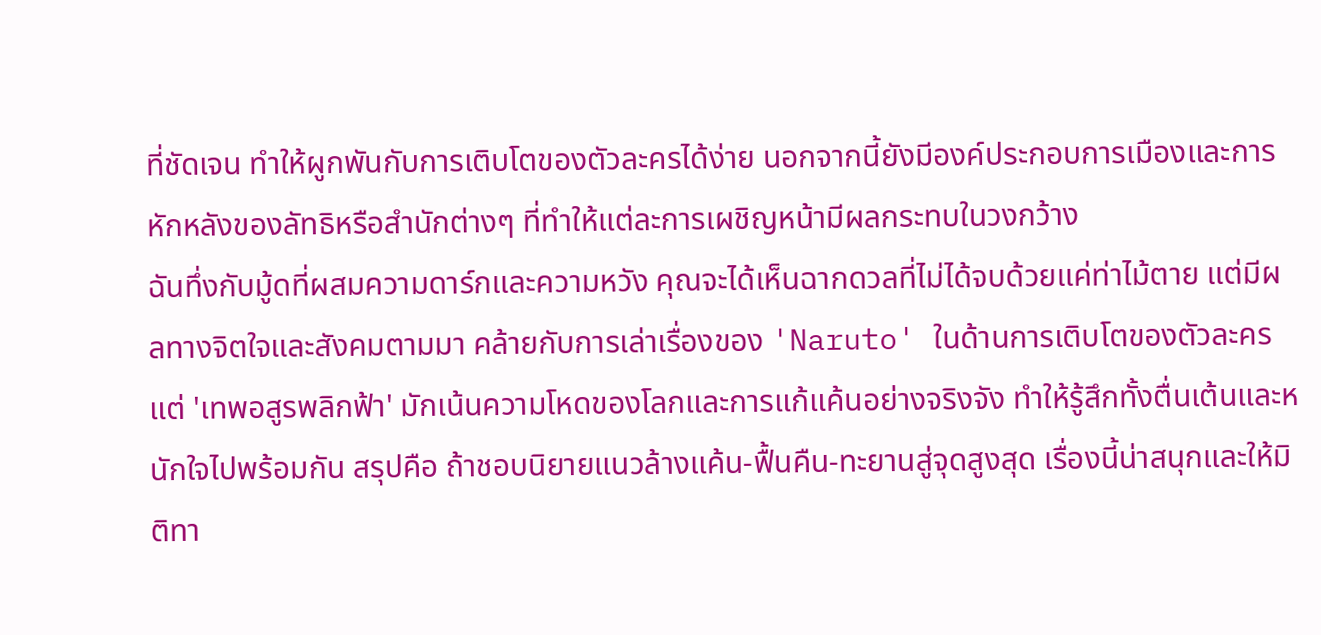ที่ชัดเจน ทำให้ผูกพันกับการเติบโตของตัวละครได้ง่าย นอกจากนี้ยังมีองค์ประกอบการเมืองและการหักหลังของลัทธิหรือสำนักต่างๆ ที่ทำให้แต่ละการเผชิญหน้ามีผลกระทบในวงกว้าง
ฉันทึ่งกับมู้ดที่ผสมความดาร์กและความหวัง คุณจะได้เห็นฉากดวลที่ไม่ได้จบด้วยแค่ท่าไม้ตาย แต่มีผลทางจิตใจและสังคมตามมา คล้ายกับการเล่าเรื่องของ 'Naruto' ในด้านการเติบโตของตัวละคร แต่ 'เทพอสูรพลิกฟ้า' มักเน้นความโหดของโลกและการแก้แค้นอย่างจริงจัง ทำให้รู้สึกทั้งตื่นเต้นและหนักใจไปพร้อมกัน สรุปคือ ถ้าชอบนิยายแนวล้างแค้น-ฟื้นคืน-ทะยานสู่จุดสูงสุด เรื่องนี้น่าสนุกและให้มิติทา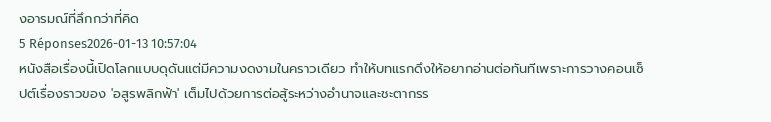งอารมณ์ที่ลึกกว่าที่คิด
5 Réponses2026-01-13 10:57:04
หนังสือเรื่องนี้เปิดโลกแบบดุดันแต่มีความงดงามในคราวเดียว ทำให้บทแรกดึงให้อยากอ่านต่อทันทีเพราะการวางคอนเซ็ปต์เรื่องราวของ 'อสูรพลิกฟ้า' เต็มไปด้วยการต่อสู้ระหว่างอำนาจและชะตากรร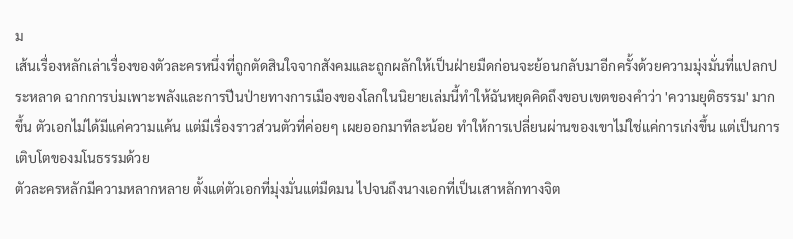ม
เส้นเรื่องหลักเล่าเรื่องของตัวละครหนึ่งที่ถูกตัดสินใจจากสังคมและถูกผลักให้เป็นฝ่ายมืดก่อนจะย้อนกลับมาอีกครั้งด้วยความมุ่งมั่นที่แปลกประหลาด ฉากการบ่มเพาะพลังและการปีนป่ายทางการเมืองของโลกในนิยายเล่มนี้ทำให้ฉันหยุดคิดถึงขอบเขตของคำว่า 'ความยุติธรรม' มากขึ้น ตัวเอกไม่ได้มีแค่ความแค้น แต่มีเรื่องราวส่วนตัวที่ค่อยๆ เผยออกมาทีละน้อย ทำให้การเปลี่ยนผ่านของเขาไม่ใช่แค่การเก่งขึ้น แต่เป็นการเติบโตของมโนธรรมด้วย
ตัวละครหลักมีความหลากหลาย ตั้งแต่ตัวเอกที่มุ่งมั่นแต่มืดมน ไปจนถึงนางเอกที่เป็นเสาหลักทางจิต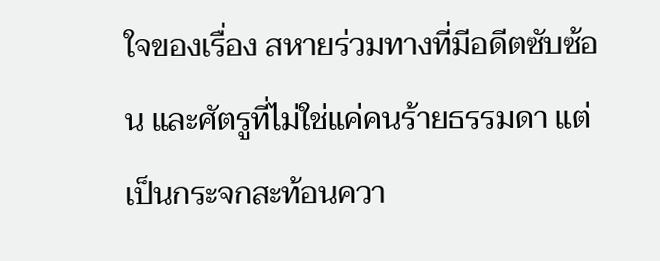ใจของเรื่อง สหายร่วมทางที่มีอดีตซับซ้อน และศัตรูที่ไม่ใช่แค่คนร้ายธรรมดา แต่เป็นกระจกสะท้อนควา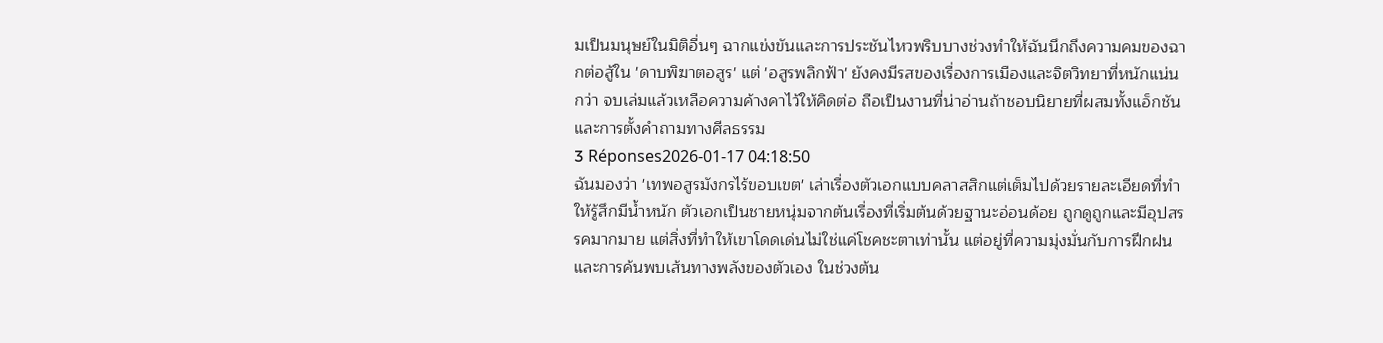มเป็นมนุษย์ในมิติอื่นๆ ฉากแข่งขันและการประชันไหวพริบบางช่วงทำให้ฉันนึกถึงความคมของฉากต่อสู้ใน 'ดาบพิฆาตอสูร' แต่ 'อสูรพลิกฟ้า' ยังคงมีรสของเรื่องการเมืองและจิตวิทยาที่หนักแน่นกว่า จบเล่มแล้วเหลือความค้างคาไว้ให้คิดต่อ ถือเป็นงานที่น่าอ่านถ้าชอบนิยายที่ผสมทั้งแอ็กชันและการตั้งคำถามทางศีลธรรม
3 Réponses2026-01-17 04:18:50
ฉันมองว่า 'เทพอสูรมังกรไร้ขอบเขต' เล่าเรื่องตัวเอกแบบคลาสสิกแต่เต็มไปด้วยรายละเอียดที่ทำให้รู้สึกมีน้ำหนัก ตัวเอกเป็นชายหนุ่มจากต้นเรื่องที่เริ่มต้นด้วยฐานะอ่อนด้อย ถูกดูถูกและมีอุปสรรคมากมาย แต่สิ่งที่ทำให้เขาโดดเด่นไม่ใช่แค่โชคชะตาเท่านั้น แต่อยู่ที่ความมุ่งมั่นกับการฝึกฝนและการค้นพบเส้นทางพลังของตัวเอง ในช่วงต้น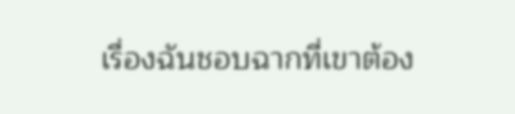เรื่องฉันชอบฉากที่เขาต้อง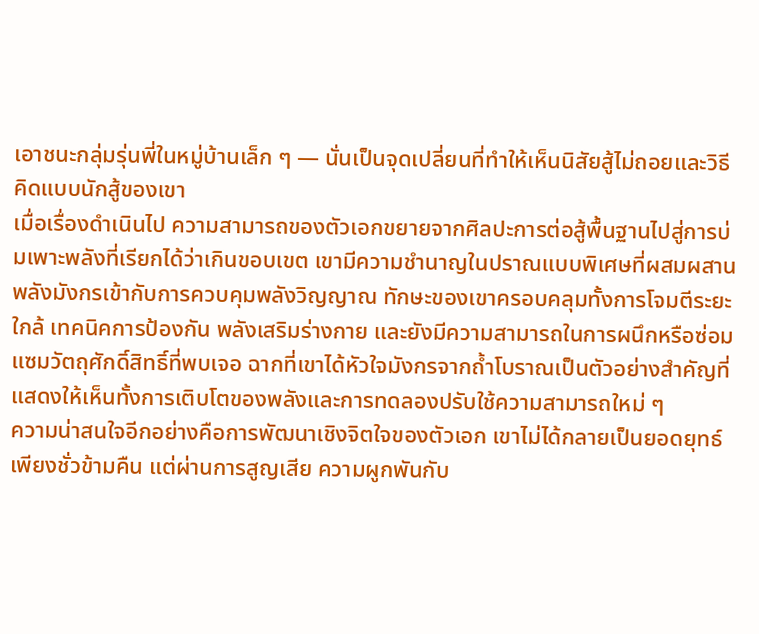เอาชนะกลุ่มรุ่นพี่ในหมู่บ้านเล็ก ๆ — นั่นเป็นจุดเปลี่ยนที่ทำให้เห็นนิสัยสู้ไม่ถอยและวิธีคิดแบบนักสู้ของเขา
เมื่อเรื่องดำเนินไป ความสามารถของตัวเอกขยายจากศิลปะการต่อสู้พื้นฐานไปสู่การบ่มเพาะพลังที่เรียกได้ว่าเกินขอบเขต เขามีความชำนาญในปราณแบบพิเศษที่ผสมผสานพลังมังกรเข้ากับการควบคุมพลังวิญญาณ ทักษะของเขาครอบคลุมทั้งการโจมตีระยะใกล้ เทคนิคการป้องกัน พลังเสริมร่างกาย และยังมีความสามารถในการผนึกหรือซ่อมแซมวัตถุศักดิ์สิทธิ์ที่พบเจอ ฉากที่เขาได้หัวใจมังกรจากถ้ำโบราณเป็นตัวอย่างสำคัญที่แสดงให้เห็นทั้งการเติบโตของพลังและการทดลองปรับใช้ความสามารถใหม่ ๆ
ความน่าสนใจอีกอย่างคือการพัฒนาเชิงจิตใจของตัวเอก เขาไม่ได้กลายเป็นยอดยุทธ์เพียงชั่วข้ามคืน แต่ผ่านการสูญเสีย ความผูกพันกับ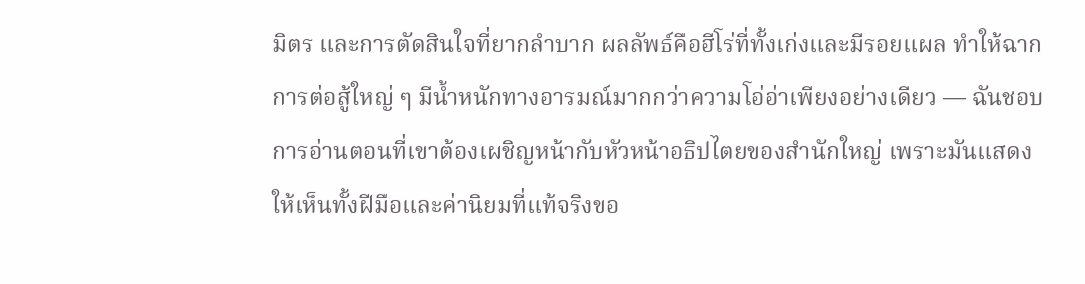มิตร และการตัดสินใจที่ยากลำบาก ผลลัพธ์คือฮีโร่ที่ทั้งเก่งและมีรอยแผล ทำให้ฉากการต่อสู้ใหญ่ ๆ มีน้ำหนักทางอารมณ์มากกว่าความโอ่อ่าเพียงอย่างเดียว — ฉันชอบการอ่านตอนที่เขาต้องเผชิญหน้ากับหัวหน้าอธิปไตยของสำนักใหญ่ เพราะมันแสดงให้เห็นทั้งฝีมือและค่านิยมที่แท้จริงขอ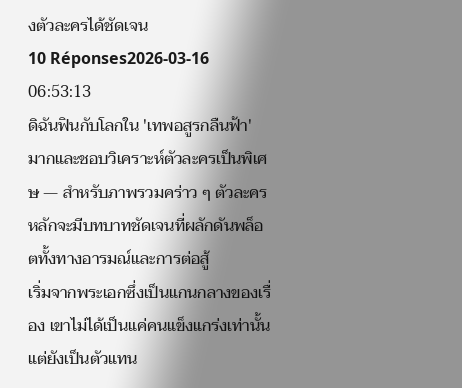งตัวละครได้ชัดเจน
10 Réponses2026-03-16 06:53:13
ดิฉันฟินกับโลกใน 'เทพอสูรกลืนฟ้า' มากและชอบวิเคราะห์ตัวละครเป็นพิเศษ — สำหรับภาพรวมคร่าว ๆ ตัวละครหลักจะมีบทบาทชัดเจนที่ผลักดันพล็อตทั้งทางอารมณ์และการต่อสู้
เริ่มจากพระเอกซึ่งเป็นแกนกลางของเรื่อง เขาไม่ได้เป็นแค่คนแข็งแกร่งเท่านั้น แต่ยังเป็นตัวแทน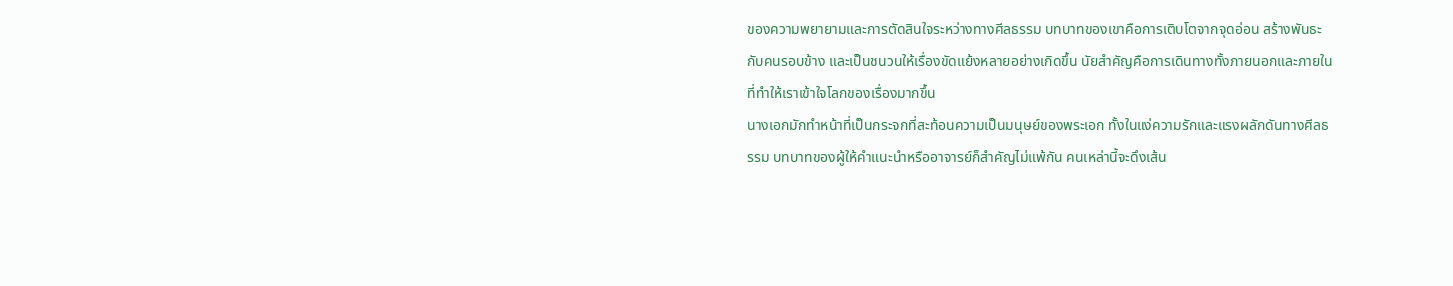ของความพยายามและการตัดสินใจระหว่างทางศีลธรรม บทบาทของเขาคือการเติบโตจากจุดอ่อน สร้างพันธะกับคนรอบข้าง และเป็นชนวนให้เรื่องขัดแย้งหลายอย่างเกิดขึ้น นัยสำคัญคือการเดินทางทั้งภายนอกและภายในที่ทำให้เราเข้าใจโลกของเรื่องมากขึ้น
นางเอกมักทำหน้าที่เป็นกระจกที่สะท้อนความเป็นมนุษย์ของพระเอก ทั้งในแง่ความรักและแรงผลักดันทางศีลธรรม บทบาทของผู้ให้คำแนะนำหรืออาจารย์ก็สำคัญไม่แพ้กัน คนเหล่านี้จะดึงเส้น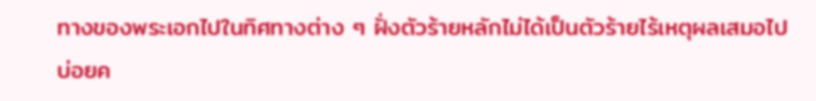ทางของพระเอกไปในทิศทางต่าง ๆ ฝั่งตัวร้ายหลักไม่ได้เป็นตัวร้ายไร้เหตุผลเสมอไป บ่อยค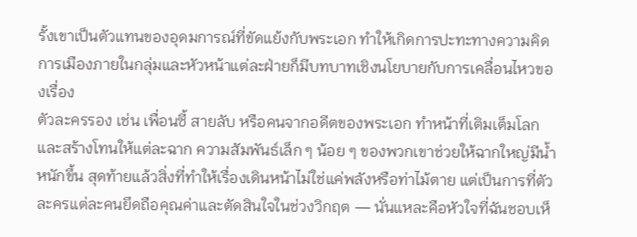รั้งเขาเป็นตัวแทนของอุดมการณ์ที่ขัดแย้งกับพระเอก ทำให้เกิดการปะทะทางความคิด การเมืองภายในกลุ่มและหัวหน้าแต่ละฝ่ายก็มีบทบาทเชิงนโยบายกับการเคลื่อนไหวของเรื่อง
ตัวละครรอง เช่น เพื่อนซี้ สายลับ หรือคนจากอดีตของพระเอก ทำหน้าที่เติมเต็มโลกและสร้างโทนให้แต่ละฉาก ความสัมพันธ์เล็ก ๆ น้อย ๆ ของพวกเขาช่วยให้ฉากใหญ่มีน้ำหนักขึ้น สุดท้ายแล้วสิ่งที่ทำให้เรื่องเดินหน้าไม่ใช่แค่พลังหรือท่าไม้ตาย แต่เป็นการที่ตัวละครแต่ละคนยึดถือคุณค่าและตัดสินใจในช่วงวิกฤต — นั่นแหละคือหัวใจที่ฉันชอบเห็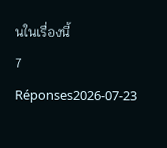นในเรื่องนี้
7 Réponses2026-07-23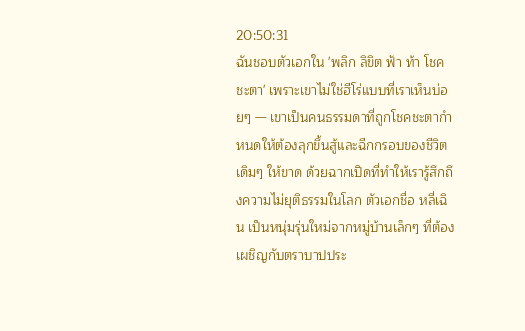20:50:31
ฉันชอบตัวเอกใน 'พลิก ลิขิต ฟ้า ท้า โชค ชะตา' เพราะเขาไม่ใช่ฮีโร่แบบที่เราเห็นบ่อยๆ — เขาเป็นคนธรรมดาที่ถูกโชคชะตากำหนดให้ต้องลุกขึ้นสู้และฉีกกรอบของชีวิตเดิมๆ ให้ขาด ด้วยฉากเปิดที่ทำให้เรารู้สึกถึงความไม่ยุติธรรมในโลก ตัวเอกชื่อ หลี่เฉิน เป็นหนุ่มรุ่นใหม่จากหมู่บ้านเล็กๆ ที่ต้องเผชิญกับตราบาปประ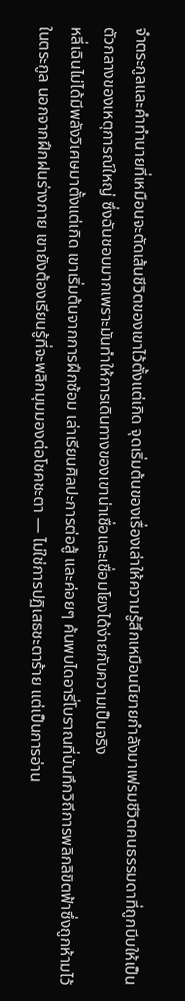จำตระกูลและคำทำนายที่เหมือนจะตัดเส้นชีวิตของเขาไว้ตั้งแต่เกิด จุดเริ่มต้นของเรื่องเล่าให้ความรู้สึกเหมือนนิยายกำลังมาเฟรมชีวิตคนธรรมดาที่ถูกบีบให้เป็นตัวกลางของเหตุการณ์ใหญ่ ซึ่งฉันชอบมากเพราะมันทำให้การเดินทางของเขาน่าเชื่อและเชื่อมโยงได้ง่ายกับความเป็นจริง
หลี่เฉินไม่ได้มีพลังวิเศษมาตั้งแต่เกิด เขาเริ่มต้นจากการฝึกซ้อม เล่าเรียนศิลปะการต่อสู้ และค่อยๆ ค้นพบไดอารี่โบราณที่บันทึกวิถีการพลิกลิขิตฟ้าซึ่งถูกห้ามไว้ในตระกูล นอกจากฝึกฝนร่างกาย เขายังต้องเรียนรู้ที่จะพลิกมุมมองต่อโชคชะตา — ไม่ใช่การปฏิเสธชะตาร้าย แต่เป็นการอ่าน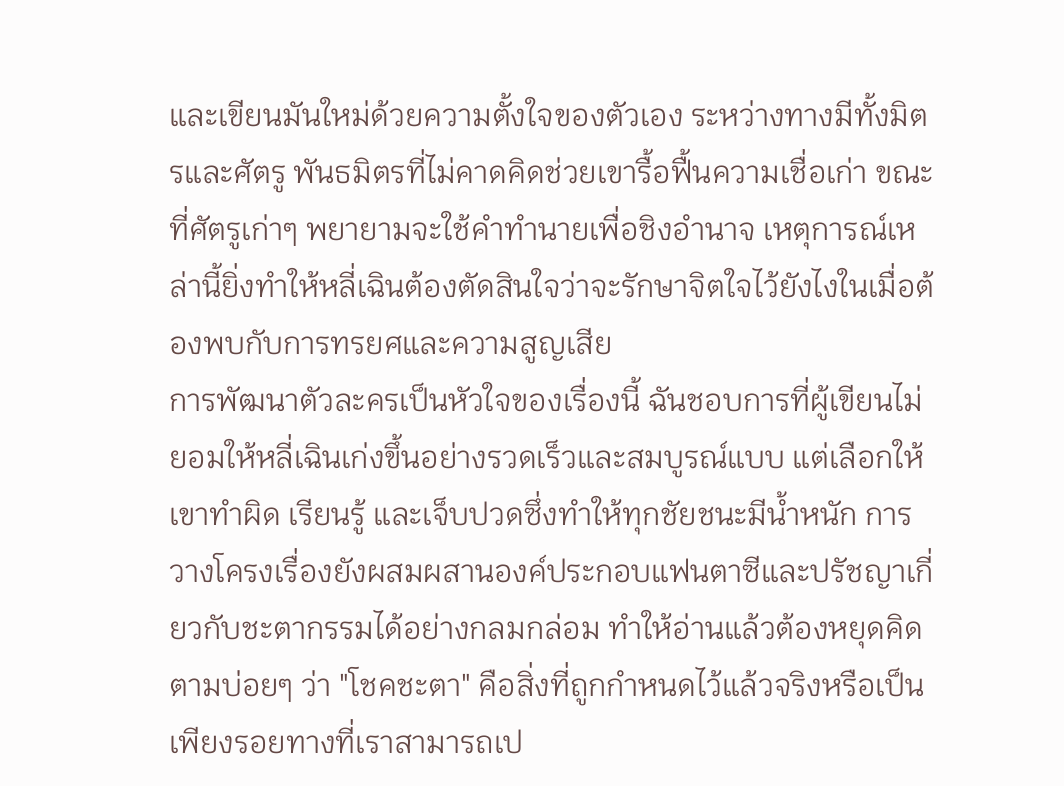และเขียนมันใหม่ด้วยความตั้งใจของตัวเอง ระหว่างทางมีทั้งมิตรและศัตรู พันธมิตรที่ไม่คาดคิดช่วยเขารื้อฟื้นความเชื่อเก่า ขณะที่ศัตรูเก่าๆ พยายามจะใช้คำทำนายเพื่อชิงอำนาจ เหตุการณ์เหล่านี้ยิ่งทำให้หลี่เฉินต้องตัดสินใจว่าจะรักษาจิตใจไว้ยังไงในเมื่อต้องพบกับการทรยศและความสูญเสีย
การพัฒนาตัวละครเป็นหัวใจของเรื่องนี้ ฉันชอบการที่ผู้เขียนไม่ยอมให้หลี่เฉินเก่งขึ้นอย่างรวดเร็วและสมบูรณ์แบบ แต่เลือกให้เขาทำผิด เรียนรู้ และเจ็บปวดซึ่งทำให้ทุกชัยชนะมีน้ำหนัก การวางโครงเรื่องยังผสมผสานองค์ประกอบแฟนตาซีและปรัชญาเกี่ยวกับชะตากรรมได้อย่างกลมกล่อม ทำให้อ่านแล้วต้องหยุดคิดตามบ่อยๆ ว่า "โชคชะตา" คือสิ่งที่ถูกกำหนดไว้แล้วจริงหรือเป็นเพียงรอยทางที่เราสามารถเป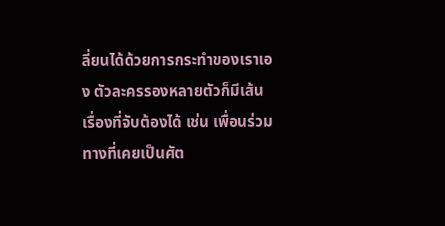ลี่ยนได้ด้วยการกระทำของเราเอง ตัวละครรองหลายตัวก็มีเส้นเรื่องที่จับต้องได้ เช่น เพื่อนร่วมทางที่เคยเป็นศัต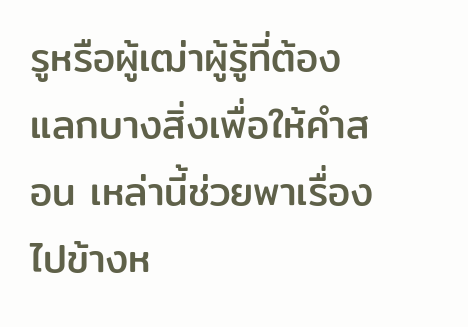รูหรือผู้เฒ่าผู้รู้ที่ต้องแลกบางสิ่งเพื่อให้คำสอน เหล่านี้ช่วยพาเรื่องไปข้างห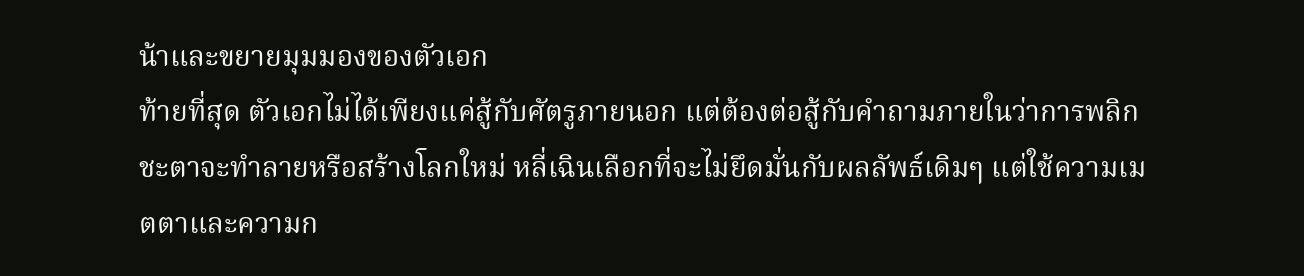น้าและขยายมุมมองของตัวเอก
ท้ายที่สุด ตัวเอกไม่ได้เพียงแค่สู้กับศัตรูภายนอก แต่ต้องต่อสู้กับคำถามภายในว่าการพลิกชะตาจะทำลายหรือสร้างโลกใหม่ หลี่เฉินเลือกที่จะไม่ยึดมั่นกับผลลัพธ์เดิมๆ แต่ใช้ความเมตตาและความก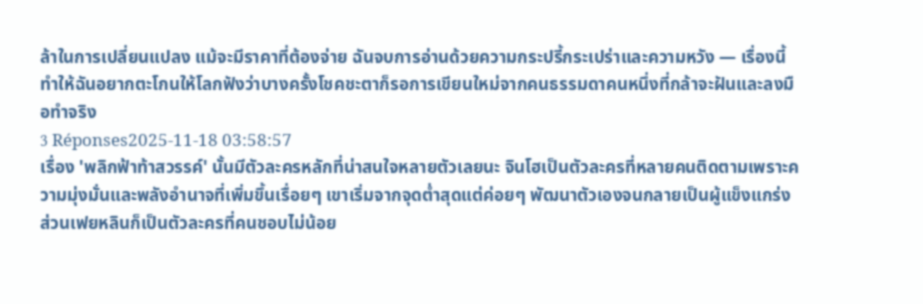ล้าในการเปลี่ยนแปลง แม้จะมีราคาที่ต้องจ่าย ฉันจบการอ่านด้วยความกระปรี้กระเปร่าและความหวัง — เรื่องนี้ทำให้ฉันอยากตะโกนให้โลกฟังว่าบางครั้งโชคชะตาก็รอการเขียนใหม่จากคนธรรมดาคนหนึ่งที่กล้าจะฝันและลงมือทำจริง
3 Réponses2025-11-18 03:58:57
เรื่อง 'พลิกฟ้าท้าสวรรค์' นั้นมีตัวละครหลักที่น่าสนใจหลายตัวเลยนะ จินโฮเป็นตัวละครที่หลายคนติดตามเพราะความมุ่งมั่นและพลังอำนาจที่เพิ่มขึ้นเรื่อยๆ เขาเริ่มจากจุดต่ำสุดแต่ค่อยๆ พัฒนาตัวเองจนกลายเป็นผู้แข็งแกร่ง ส่วนเฟยหลินก็เป็นตัวละครที่คนชอบไม่น้อย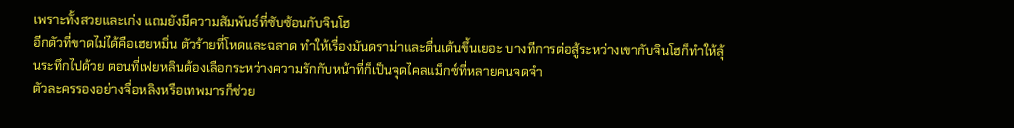เพราะทั้งสวยและเก่ง แถมยังมีความสัมพันธ์ที่ซับซ้อนกับจินโฮ
อีกตัวที่ขาดไม่ได้คือเฮยหมิ่น ตัวร้ายที่โหดและฉลาด ทำให้เรื่องมันดราม่าและตื่นเต้นขึ้นเยอะ บางทีการต่อสู้ระหว่างเขากับจินโฮก็ทำให้ลุ้นระทึกไปด้วย ตอนที่เฟยหลินต้องเลือกระหว่างความรักกับหน้าที่ก็เป็นจุดไคลแม็กซ์ที่หลายคนจดจำ
ตัวละครรองอย่างจื่อหลิงหรือเทพมารก็ช่วย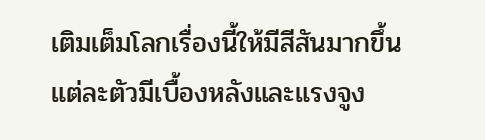เติมเต็มโลกเรื่องนี้ให้มีสีสันมากขึ้น แต่ละตัวมีเบื้องหลังและแรงจูง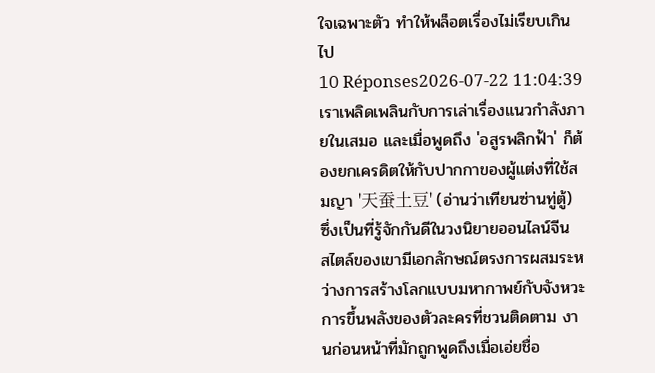ใจเฉพาะตัว ทำให้พล็อตเรื่องไม่เรียบเกินไป
10 Réponses2026-07-22 11:04:39
เราเพลิดเพลินกับการเล่าเรื่องแนวกำลังภายในเสมอ และเมื่อพูดถึง 'อสูรพลิกฟ้า' ก็ต้องยกเครดิตให้กับปากกาของผู้แต่งที่ใช้สมญา '天蚕土豆' (อ่านว่าเทียนซ่านทู่ตู้) ซึ่งเป็นที่รู้จักกันดีในวงนิยายออนไลน์จีน
สไตล์ของเขามีเอกลักษณ์ตรงการผสมระหว่างการสร้างโลกแบบมหากาพย์กับจังหวะการขึ้นพลังของตัวละครที่ชวนติดตาม งานก่อนหน้าที่มักถูกพูดถึงเมื่อเอ่ยชื่อ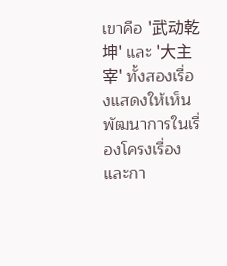เขาคือ '武动乾坤' และ '大主宰' ทั้งสองเรื่องแสดงให้เห็นพัฒนาการในเรื่องโครงเรื่องและกา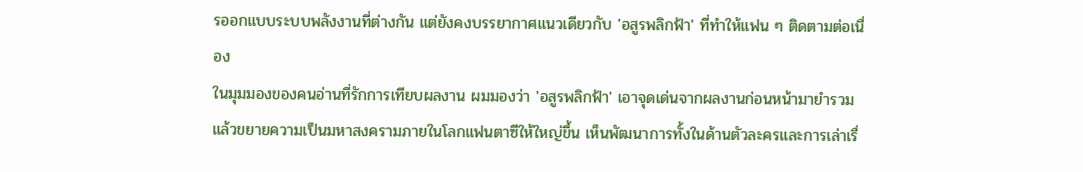รออกแบบระบบพลังงานที่ต่างกัน แต่ยังคงบรรยากาศแนวเดียวกับ 'อสูรพลิกฟ้า' ที่ทำให้แฟน ๆ ติดตามต่อเนื่อง
ในมุมมองของคนอ่านที่รักการเทียบผลงาน ผมมองว่า 'อสูรพลิกฟ้า' เอาจุดเด่นจากผลงานก่อนหน้ามายำรวมแล้วขยายความเป็นมหาสงครามภายในโลกแฟนตาซีให้ใหญ่ขึ้น เห็นพัฒนาการทั้งในด้านตัวละครและการเล่าเรื่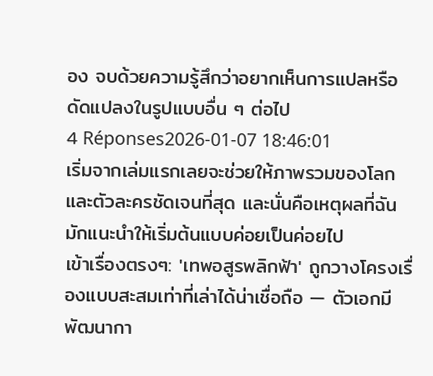อง จบด้วยความรู้สึกว่าอยากเห็นการแปลหรือดัดแปลงในรูปแบบอื่น ๆ ต่อไป
4 Réponses2026-01-07 18:46:01
เริ่มจากเล่มแรกเลยจะช่วยให้ภาพรวมของโลกและตัวละครชัดเจนที่สุด และนั่นคือเหตุผลที่ฉันมักแนะนำให้เริ่มต้นแบบค่อยเป็นค่อยไป
เข้าเรื่องตรงๆ: 'เทพอสูรพลิกฟ้า' ถูกวางโครงเรื่องแบบสะสมเท่าที่เล่าได้น่าเชื่อถือ — ตัวเอกมีพัฒนากา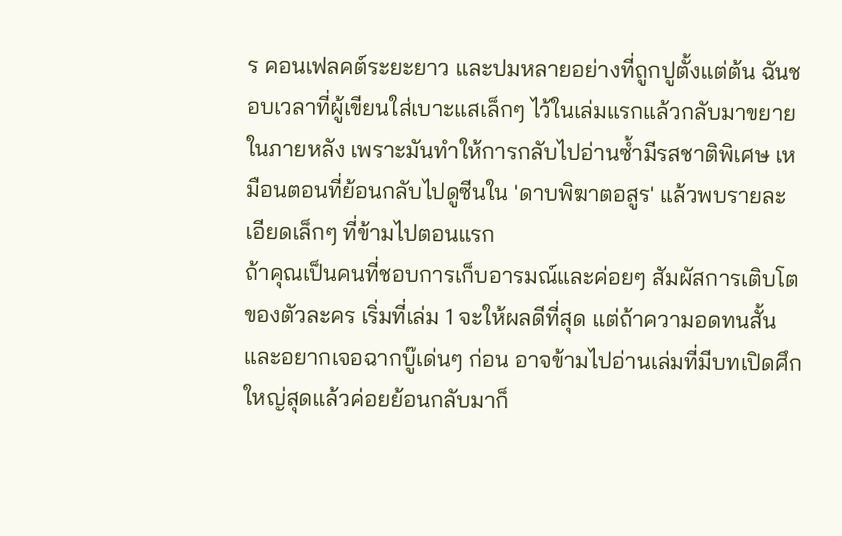ร คอนเฟลคต์ระยะยาว และปมหลายอย่างที่ถูกปูตั้งแต่ต้น ฉันชอบเวลาที่ผู้เขียนใส่เบาะแสเล็กๆ ไว้ในเล่มแรกแล้วกลับมาขยายในภายหลัง เพราะมันทำให้การกลับไปอ่านซ้ำมีรสชาติพิเศษ เหมือนตอนที่ย้อนกลับไปดูซีนใน 'ดาบพิฆาตอสูร' แล้วพบรายละเอียดเล็กๆ ที่ข้ามไปตอนแรก
ถ้าคุณเป็นคนที่ชอบการเก็บอารมณ์และค่อยๆ สัมผัสการเติบโตของตัวละคร เริ่มที่เล่ม 1 จะให้ผลดีที่สุด แต่ถ้าความอดทนสั้นและอยากเจอฉากบู๊เด่นๆ ก่อน อาจข้ามไปอ่านเล่มที่มีบทเปิดศึกใหญ่สุดแล้วค่อยย้อนกลับมาก็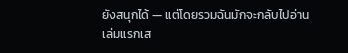ยังสนุกได้ — แต่โดยรวมฉันมักจะกลับไปอ่านเล่มแรกเส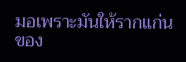มอเพราะมันให้รากแก่นของ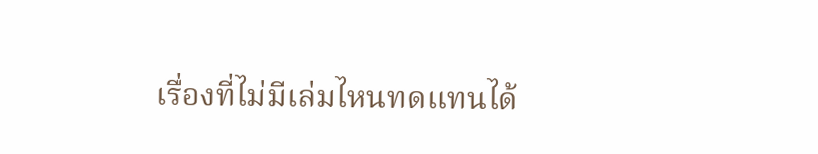เรื่องที่ไม่มีเล่มไหนทดแทนได้